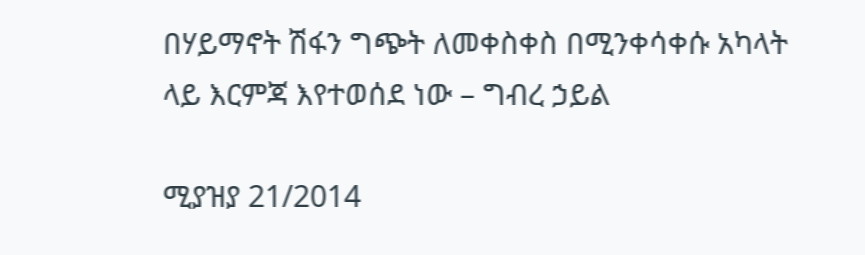በሃይማኖት ሽፋን ግጭት ለመቀስቀስ በሚንቀሳቀሱ አካላት ላይ እርምጃ እየተወሰደ ነው – ግብረ ኃይል

ሚያዝያ 21/2014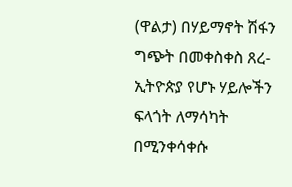(ዋልታ) በሃይማኖት ሽፋን ግጭት በመቀስቀስ ጸረ-ኢትዮጵያ የሆኑ ሃይሎችን ፍላጎት ለማሳካት በሚንቀሳቀሱ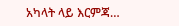አካላት ላይ እርምጃ…